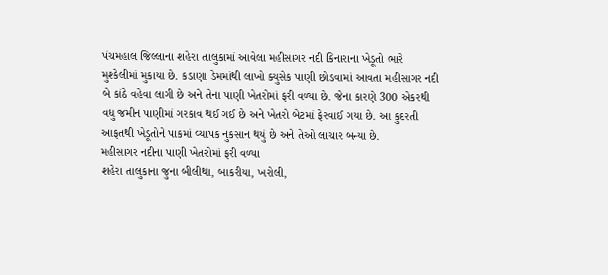પંચમહાલ જિલ્લાના શહેરા તાલુકામાં આવેલા મહીસાગર નદી કિનારાના ખેડૂતો ભારે મુશ્કેલીમાં મુકાયા છે. કડાણા ડેમમાંથી લાખો ક્યુસેક પાણી છોડવામાં આવતા મહીસાગર નદી બે કાંઠે વહેવા લાગી છે અને તેના પાણી ખેતરોમાં ફરી વળ્યા છે. જેના કારણે 300 એકરથી વધુ જમીન પાણીમાં ગરકાવ થઈ ગઈ છે અને ખેતરો બેટમાં ફેરવાઈ ગયા છે. આ કુદરતી આફતથી ખેડૂતોને પાકમાં વ્યાપક નુકસાન થયું છે અને તેઓ લાચાર બન્યા છે.
મહીસાગર નદીના પાણી ખેતરોમાં ફરી વળ્યા
શહેરા તાલુકાના જુના બીલીથા, બાકરીયા, ખરોલી,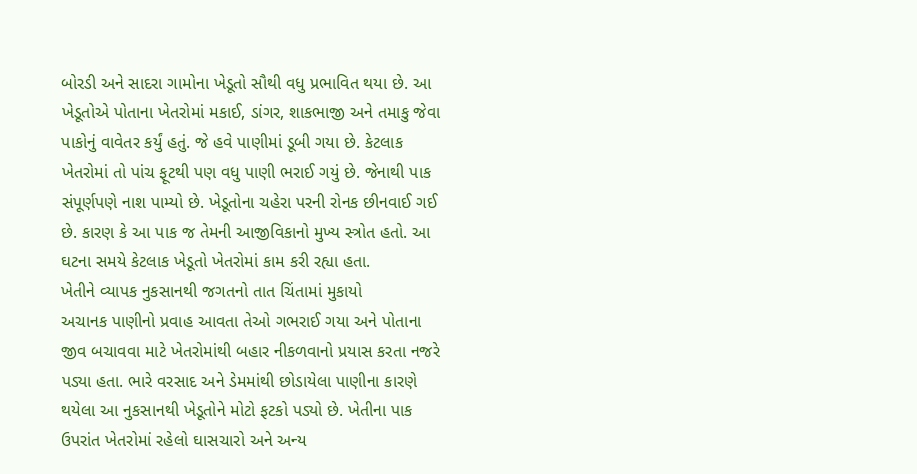બોરડી અને સાદરા ગામોના ખેડૂતો સૌથી વધુ પ્રભાવિત થયા છે. આ ખેડૂતોએ પોતાના ખેતરોમાં મકાઈ, ડાંગર, શાકભાજી અને તમાકુ જેવા પાકોનું વાવેતર કર્યું હતું. જે હવે પાણીમાં ડૂબી ગયા છે. કેટલાક ખેતરોમાં તો પાંચ ફૂટથી પણ વધુ પાણી ભરાઈ ગયું છે. જેનાથી પાક સંપૂર્ણપણે નાશ પામ્યો છે. ખેડૂતોના ચહેરા પરની રોનક છીનવાઈ ગઈ છે. કારણ કે આ પાક જ તેમની આજીવિકાનો મુખ્ય સ્ત્રોત હતો. આ ઘટના સમયે કેટલાક ખેડૂતો ખેતરોમાં કામ કરી રહ્યા હતા.
ખેતીને વ્યાપક નુકસાનથી જગતનો તાત ચિંતામાં મુકાયો
અચાનક પાણીનો પ્રવાહ આવતા તેઓ ગભરાઈ ગયા અને પોતાના જીવ બચાવવા માટે ખેતરોમાંથી બહાર નીકળવાનો પ્રયાસ કરતા નજરે પડ્યા હતા. ભારે વરસાદ અને ડેમમાંથી છોડાયેલા પાણીના કારણે થયેલા આ નુકસાનથી ખેડૂતોને મોટો ફટકો પડ્યો છે. ખેતીના પાક ઉપરાંત ખેતરોમાં રહેલો ઘાસચારો અને અન્ય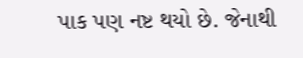પાક પણ નષ્ટ થયો છે. જેનાથી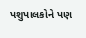પશુપાલકોને પણ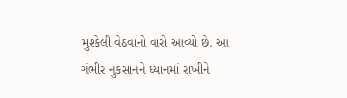મુશ્કેલી વેઠવાનો વારો આવ્યો છે. આ ગંભીર નુકસાનને ધ્યાનમાં રાખીને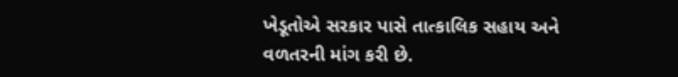ખેડૂતોએ સરકાર પાસે તાત્કાલિક સહાય અને વળતરની માંગ કરી છે.